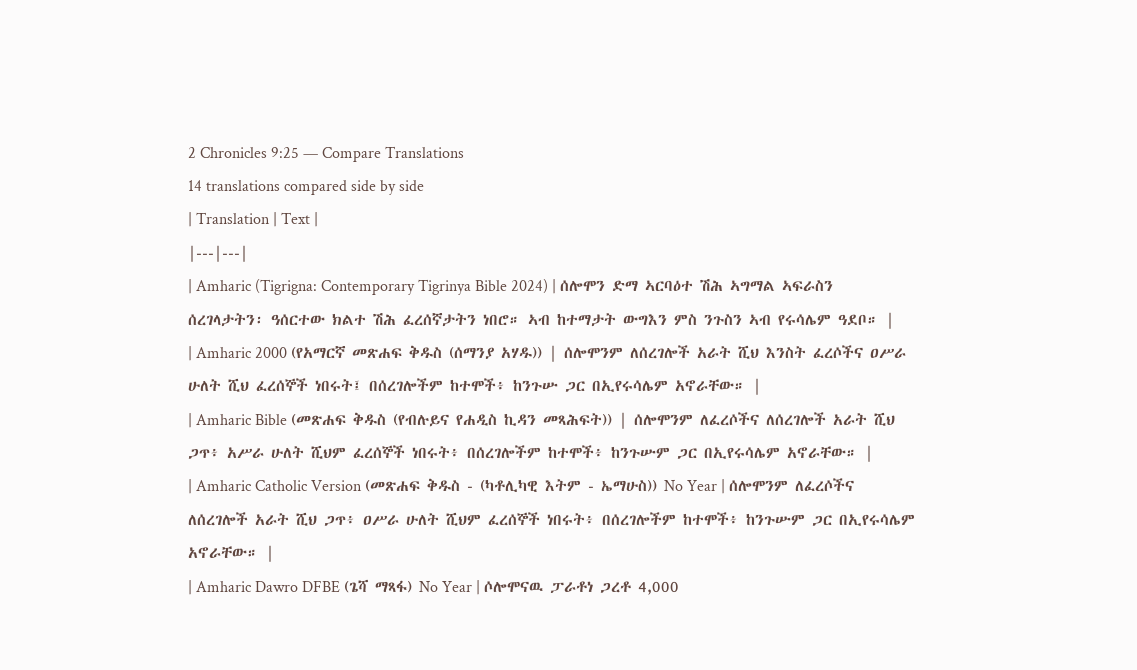2 Chronicles 9:25 — Compare Translations
14 translations compared side by side
| Translation | Text |
|---|---|
| Amharic (Tigrigna: Contemporary Tigrinya Bible 2024) | ሰሎሞን ድማ ኣርባዕተ ሽሕ ኣግማል ኣፍራስን ሰረገላታትን፡ ዓሰርተው ክልተ ሽሕ ፈረሰኛታትን ነበሮ። ኣብ ከተማታት ውግእን ምስ ንጉስን ኣብ የሩሳሌም ዓደቦ። |
| Amharic 2000 (የአማርኛ መጽሐፍ ቅዱስ (ሰማንያ አሃዱ)) | ሰሎሞንም ለሰረገሎች አራት ሺህ እንስት ፈረሶችና ዐሥራ ሁለት ሺህ ፈረሰኞች ነበሩት፤ በሰረገሎችም ከተሞች፥ ከንጉሡ ጋር በኢየሩሳሌም አኖራቸው። |
| Amharic Bible (መጽሐፍ ቅዱስ (የብሉይና የሐዲስ ኪዳን መጻሕፍት)) | ሰሎሞንም ለፈረሶችና ለሰረገሎች አራት ሺህ ጋጥ፥ አሥራ ሁለት ሺህም ፈረሰኞች ነበሩት፥ በሰረገሎችም ከተሞች፥ ከንጉሡም ጋር በኢየሩሳሌም አኖራቸው። |
| Amharic Catholic Version (መጽሐፍ ቅዱስ - (ካቶሊካዊ እትም - ኤማሁስ)) No Year | ሰሎሞንም ለፈረሶችና ለሰረገሎች አራት ሺህ ጋጥ፥ ዐሥራ ሁለት ሺህም ፈረሰኞች ነበሩት፥ በሰረገሎችም ከተሞች፥ ከንጉሡም ጋር በኢየሩሳሌም አኖራቸው። |
| Amharic Dawro DFBE (ጌሻ ማጻፋ) No Year | ሶሎሞናዉ ፓራቶነ ጋረቶ 4,000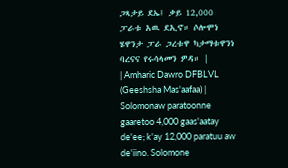ጋጻታይ ደኤ፤ ቃይ 12,000 ፓራቱ አዉ ደኢኖ። ሶሎሞነ ሄዋንታ ፓራ ጋረቱዋ ካታማቱዋንነ ባረናና የሩሳላመን ዎዳ። |
| Amharic Dawro DFBLVL (Geeshsha Mas'aafaa) | Solomonaw paratoonne gaaretoo 4,000 gaas'aatay de'ee; k'ay 12,000 paratuu aw de'iino. Solomone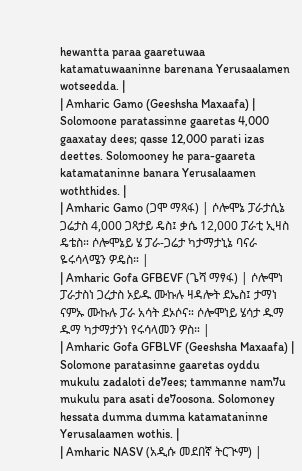hewantta paraa gaaretuwaa katamatuwaaninne barenana Yerusaalamen wotseedda. |
| Amharic Gamo (Geeshsha Maxaafa) | Solomoone paratassinne gaaretas 4,000 gaaxatay dees; qasse 12,000 parati izas deettes. Solomooney he para-gaareta katamataninne banara Yerusalaamen woththides. |
| Amharic Gamo (ጋሞ ማጻፋ) | ሶሎሞኔ ፓራታሲኔ ጋሬታስ 4,000 ጋጻታይ ዴስ፤ ቃሴ 12,000 ፓራቲ ኢዛስ ዴቴስ። ሶሎሞኔይ ሄ ፓራ-ጋሬታ ካታማታኒኔ ባናራ ዬሩሳላሜን ዎዴስ። |
| Amharic Gofa GFBEVF (ጌሻ ማፃፋ) | ሶሎሞነ ፓራታስነ ጋረታስ ኦይዱ ሙኩሉ ዛዳሎት ደኤስ፤ ታማነ ናምኡ ሙኩሉ ፓራ አሳት ደኦሶና። ሶሎሞነይ ሄሳታ ዱማ ዱማ ካታማታንነ የሩሳላመን ዎስ። |
| Amharic Gofa GFBLVF (Geeshsha Maxaafa) | Solomone paratasinne gaaretas oyddu mukulu zadaloti de7ees; tammanne nam7u mukulu para asati de7oosona. Solomoney hessata dumma dumma katamataninne Yerusalaamen wothis. |
| Amharic NASV (አዲሱ መደበኛ ትርጒም) |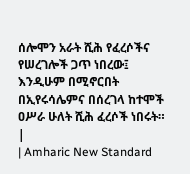ሰሎሞን አራት ሺሕ የፈረሶችና የሠረገሎች ጋጥ ነበረው፤ እንዲሁም በሚኖርበት በኢየሩሳሌምና በሰረገላ ከተሞች ዐሥራ ሁለት ሺሕ ፈረሶች ነበሩት። |
| Amharic New Standard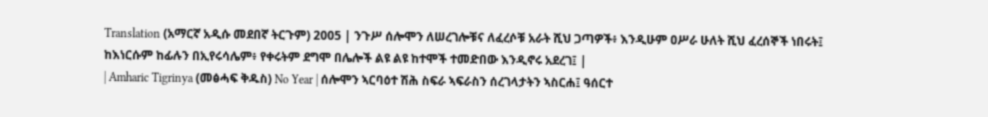Translation (አማርኛ አዲሱ መደበኛ ትርጉም) 2005 | ንጉሥ ሰሎሞን ለሠረገሎቹና ለፈረሶቹ አራት ሺህ ጋጣዎች፥ እንዲሁም ዐሥራ ሁለት ሺህ ፈረሰኞች ነበሩት፤ ከእነርሱም ከፊሉን በኢየሩሳሌም፥ የቀሩትም ደግሞ በሌሎች ልዩ ልዩ ከተሞች ተመድበው እንዲኖሩ አደረገ፤ |
| Amharic Tigrinya (መፅሓፍ ቅዱስ) No Year | ሰሎሞን ኣርባዕተ ሽሕ ስፍራ ኣፍራስን ሰረገላታትን ኣስርሐ፤ ዓሰርተ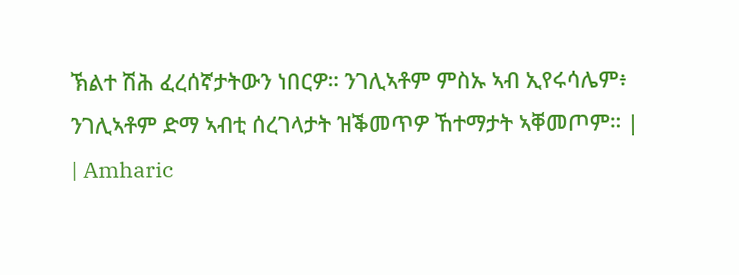ኽልተ ሽሕ ፈረሰኛታትውን ነበርዎ። ንገሊኣቶም ምስኡ ኣብ ኢየሩሳሌም፥ ንገሊኣቶም ድማ ኣብቲ ሰረገላታት ዝቕመጥዎ ኸተማታት ኣቐመጦም። |
| Amharic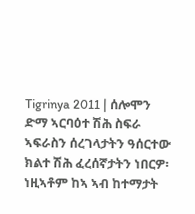Tigrinya 2011 | ሰሎሞን ድማ ኣርባዕተ ሽሕ ስፍራ ኣፍራስን ሰረገላታትን ዓሰርተው ክልተ ሽሕ ፈረሰኛታትን ነበርዎ፡ ነዚኣቶም ከኣ ኣብ ከተማታት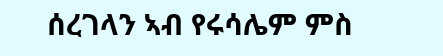ሰረገላን ኣብ የሩሳሌም ምስ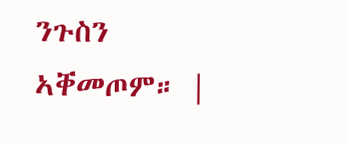ንጉስን ኣቐመጦም። |